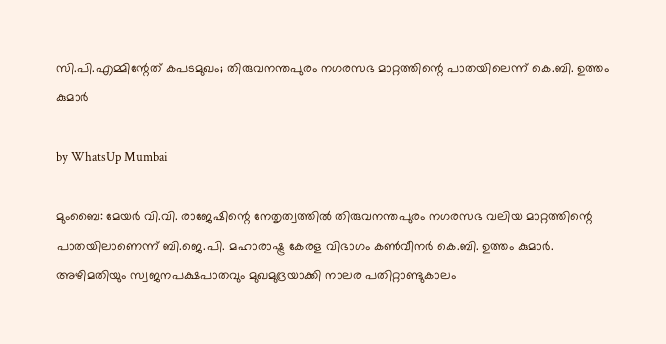സി.പി.എമ്മിന്റേത്‌ കപടമുഖം; തിരുവനന്തപുരം നഗരസഭ മാറ്റത്തിന്റെ പാതയിലെന്ന് കെ.ബി. ഉത്തം കുമാർ

by WhatsUp Mumbai

മുംബൈ: മേയർ വി.വി. രാജേഷിന്റെ നേതൃത്വത്തിൽ തിരുവനന്തപുരം നഗരസഭ വലിയ മാറ്റത്തിന്റെ പാതയിലാണെന്ന് ബി.ജെ.പി. മഹാരാഷ്ട്ര കേരള വിഭാഗം കൺവീനർ കെ.ബി. ഉത്തം കുമാർ. അഴിമതിയും സ്വജനപക്ഷപാതവും മുഖമുദ്രയാക്കി നാലര പതിറ്റാണ്ടുകാലം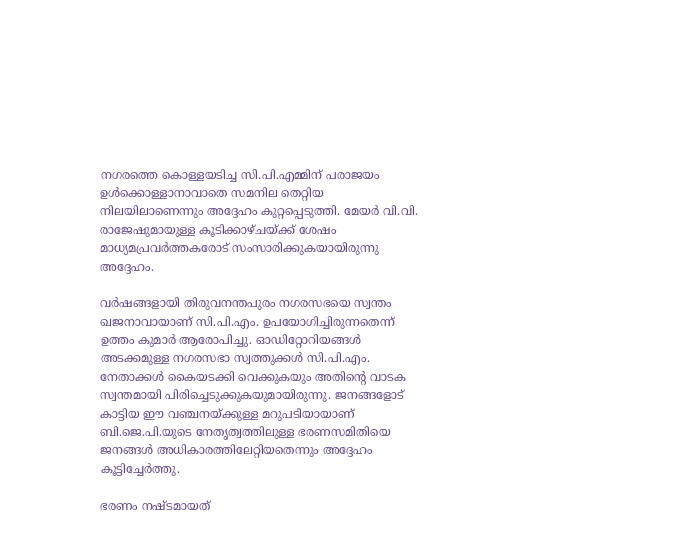നഗരത്തെ കൊള്ളയടിച്ച സി.പി.എമ്മിന് പരാജയം ഉൾക്കൊള്ളാനാവാതെ സമനില തെറ്റിയ നിലയിലാണെന്നും അദ്ദേഹം കുറ്റപ്പെടുത്തി. മേയർ വി.വി. രാജേഷുമായുള്ള കൂടിക്കാഴ്ചയ്ക്ക് ശേഷം മാധ്യമപ്രവർത്തകരോട് സംസാരിക്കുകയായിരുന്നു അദ്ദേഹം.

വർഷങ്ങളായി തിരുവനന്തപുരം നഗരസഭയെ സ്വന്തം ഖജനാവായാണ് സി.പി.എം. ഉപയോഗിച്ചിരുന്നതെന്ന് ഉത്തം കുമാർ ആരോപിച്ചു. ഓഡിറ്റോറിയങ്ങൾ അടക്കമുള്ള നഗരസഭാ സ്വത്തുക്കൾ സി.പി.എം. നേതാക്കൾ കൈയടക്കി വെക്കുകയും അതിന്റെ വാടക സ്വന്തമായി പിരിച്ചെടുക്കുകയുമായിരുന്നു. ജനങ്ങളോട് കാട്ടിയ ഈ വഞ്ചനയ്ക്കുള്ള മറുപടിയായാണ് ബി.ജെ.പി.യുടെ നേതൃത്വത്തിലുള്ള ഭരണസമിതിയെ ജനങ്ങൾ അധികാരത്തിലേറ്റിയതെന്നും അദ്ദേഹം കൂട്ടിച്ചേർത്തു.

ഭരണം നഷ്ടമായത്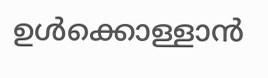ഉൾക്കൊള്ളാൻ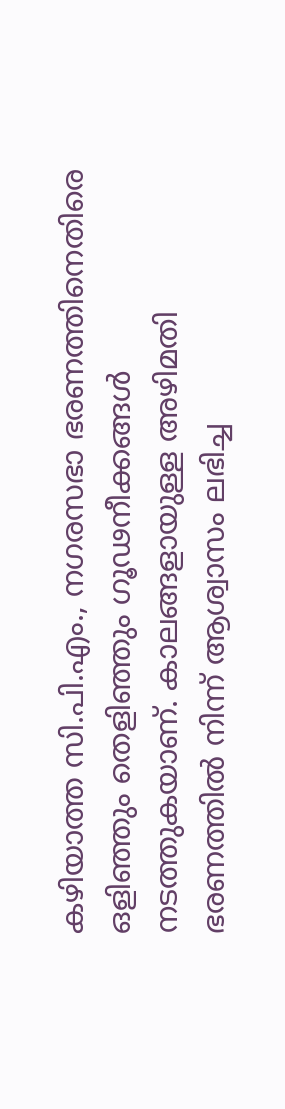കഴിയാത്ത സി.പി.എം., നഗരസഭാ ഭരണത്തിനെതിരെ ഒളിഞ്ഞും തെളിഞ്ഞും ഗൂഢനീക്കങ്ങൾ നടത്തുകയാണ്. കാലങ്ങളായുള്ള അഴിമതി ഭരണത്തിൽ നിന്ന് ആശ്വാസം ലഭിച്ച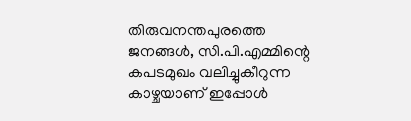തിരുവനന്തപുരത്തെ ജനങ്ങൾ, സി.പി.എമ്മിന്റെ കപടമുഖം വലിച്ചുകീറുന്ന കാഴ്ചയാണ് ഇപ്പോൾ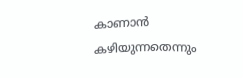കാണാൻ കഴിയുന്നതെന്നും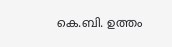കെ.ബി. ഉത്തം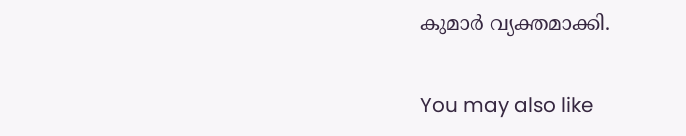കുമാർ വ്യക്തമാക്കി.

You may also like